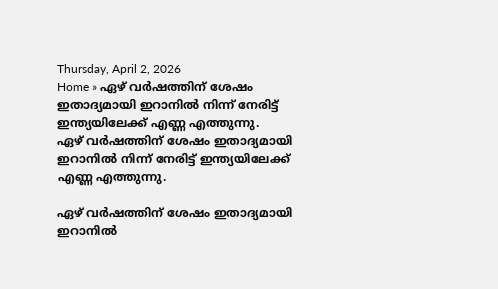Thursday, April 2, 2026
Home » ഏഴ് വർഷത്തിന് ശേഷം ഇതാദ്യമായി ഇറാനിൽ നിന്ന് നേരിട്ട് ഇന്ത്യയിലേക്ക് എണ്ണ എത്തുന്നു.
ഏഴ് വർഷത്തിന് ശേഷം ഇതാദ്യമായി ഇറാനിൽ നിന്ന് നേരിട്ട് ഇന്ത്യയിലേക്ക് എണ്ണ എത്തുന്നു.

ഏഴ് വർഷത്തിന് ശേഷം ഇതാദ്യമായി ഇറാനിൽ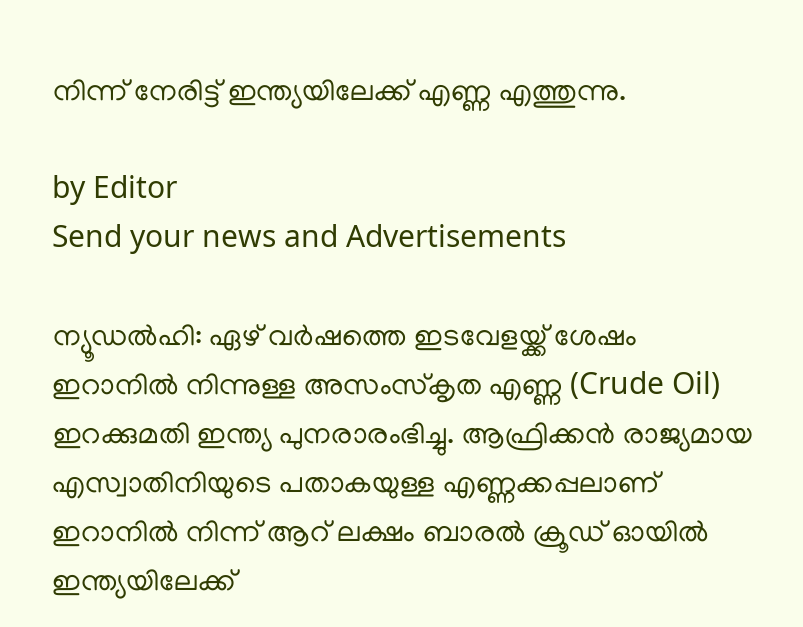നിന്ന് നേരിട്ട് ഇന്ത്യയിലേക്ക് എണ്ണ എത്തുന്നു.

by Editor
Send your news and Advertisements

ന്യൂഡൽഹി: ഏഴ് വർഷത്തെ ഇടവേളയ്ക്ക് ശേഷം ഇറാനിൽ നിന്നുള്ള അസംസ്‌കൃത എണ്ണ (Crude Oil) ഇറക്കുമതി ഇന്ത്യ പുനരാരംഭിച്ചു. ആഫ്രിക്കൻ രാജ്യമായ എസ്വാതിനിയുടെ പതാകയുള്ള എണ്ണക്കപ്പലാണ് ഇറാനിൽ നിന്ന് ആറ് ലക്ഷം ബാരൽ ക്രൂഡ് ഓയിൽ ഇന്ത്യയിലേക്ക്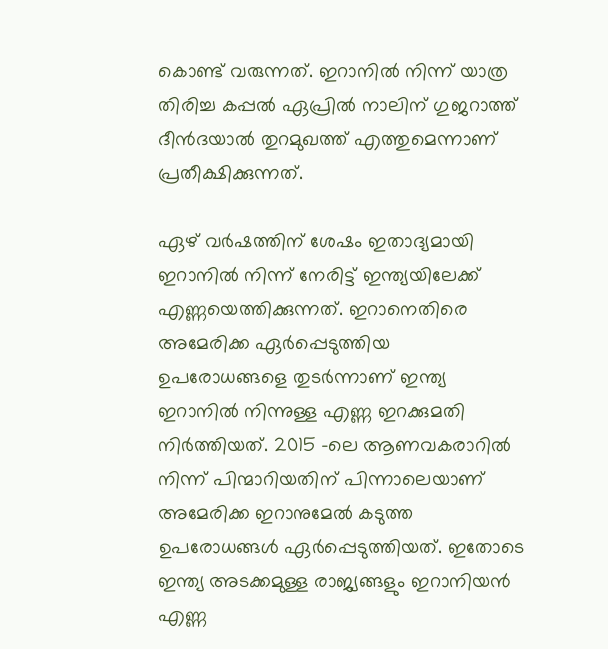കൊണ്ട് വരുന്നത്. ഇറാനിൽ നിന്ന് യാത്ര തിരിച്ച കപ്പൽ ഏപ്രിൽ നാലിന് ഗുജറാത്ത് ദീൻദയാൽ തുറമുഖത്ത് എത്തുമെന്നാണ് പ്രതീക്ഷിക്കുന്നത്.

ഏഴ് വർഷത്തിന് ശേഷം ഇതാദ്യമായി ഇറാനിൽ നിന്ന് നേരിട്ട് ഇന്ത്യയിലേക്ക് എണ്ണയെത്തിക്കുന്നത്. ഇറാനെതിരെ അമേരിക്ക ഏർപ്പെടുത്തിയ ഉപരോധങ്ങളെ തുടർന്നാണ് ഇന്ത്യ ഇറാനിൽ നിന്നുള്ള എണ്ണ ഇറക്കുമതി നിർത്തിയത്. 2015 -ലെ ആണവകരാറിൽ നിന്ന് പിന്മാറിയതിന് പിന്നാലെയാണ് അമേരിക്ക ഇറാനുമേൽ കടുത്ത ഉപരോധങ്ങൾ ഏർപ്പെടുത്തിയത്. ഇതോടെ ഇന്ത്യ അടക്കമുള്ള രാജ്യങ്ങളും ഇറാനിയൻ എണ്ണ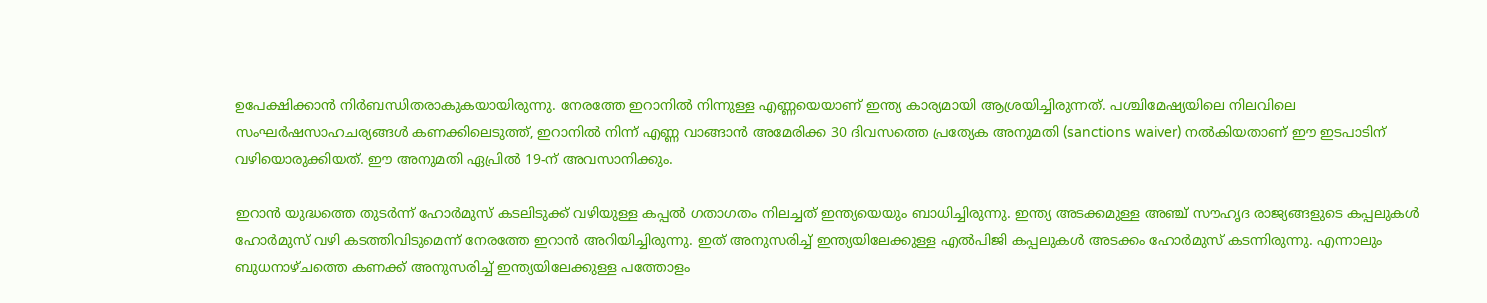ഉപേക്ഷിക്കാൻ നിർബന്ധിതരാകുകയായിരുന്നു. നേരത്തേ ഇറാനിൽ നിന്നുള്ള എണ്ണയെയാണ് ഇന്ത്യ കാര്യമായി ആശ്രയിച്ചിരുന്നത്. പശ്ചിമേഷ്യയിലെ നിലവിലെ സംഘർഷസാഹചര്യങ്ങൾ കണക്കിലെടുത്ത്, ഇറാനിൽ നിന്ന് എണ്ണ വാങ്ങാൻ അമേരിക്ക 30 ദിവസത്തെ പ്രത്യേക അനുമതി (sanctions waiver) നൽകിയതാണ് ഈ ഇടപാടിന് വഴിയൊരുക്കിയത്. ഈ അനുമതി ഏപ്രിൽ 19-ന് അവസാനിക്കും.

ഇറാൻ യുദ്ധത്തെ തുടർന്ന് ഹോർമുസ് കടലിടുക്ക് വഴിയുള്ള കപ്പൽ ഗതാഗതം നിലച്ചത് ഇന്ത്യയെയും ബാധിച്ചിരുന്നു. ഇന്ത്യ അടക്കമുള്ള അഞ്ച് സൗഹൃദ രാജ്യങ്ങളുടെ കപ്പലുകൾ ഹോർമുസ് വഴി കടത്തിവിടുമെന്ന് നേരത്തേ ഇറാൻ അറിയിച്ചിരുന്നു. ഇത് അനുസരിച്ച് ഇന്ത്യയിലേക്കുള്ള എൽപിജി കപ്പലുകൾ അടക്കം ഹോർമുസ് കടന്നിരുന്നു. എന്നാലും ബുധനാഴ്‌ചത്തെ കണക്ക് അനുസരിച്ച് ഇന്ത്യയിലേക്കുള്ള പത്തോളം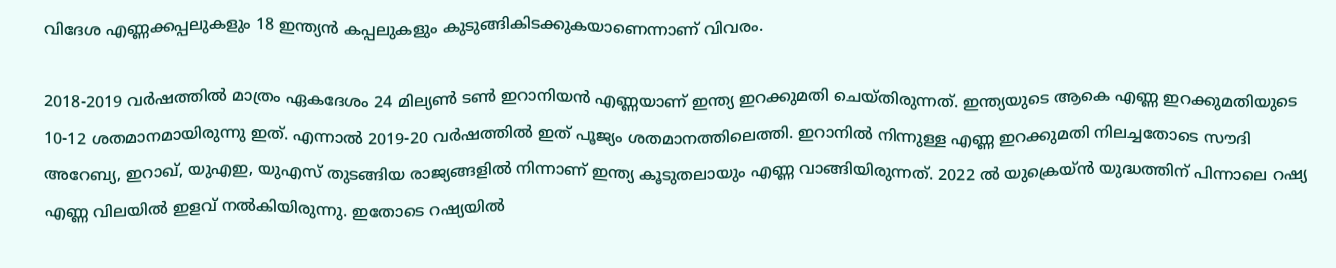വിദേശ എണ്ണക്കപ്പലുകളും 18 ഇന്ത്യൻ കപ്പലുകളും കുടുങ്ങികിടക്കുകയാണെന്നാണ് വിവരം.

2018-2019 വർഷത്തിൽ മാത്രം ഏകദേശം 24 മില്യൺ ടൺ ഇറാനിയൻ എണ്ണയാണ് ഇന്ത്യ ഇറക്കുമതി ചെയ്തിരുന്നത്. ഇന്ത്യയുടെ ആകെ എണ്ണ ഇറക്കുമതിയുടെ 10-12 ശതമാനമായിരുന്നു ഇത്. എന്നാൽ 2019-20 വർഷത്തിൽ ഇത് പൂജ്യം ശതമാനത്തിലെത്തി. ഇറാനിൽ നിന്നുള്ള എണ്ണ ഇറക്കുമതി നിലച്ചതോടെ സൗദി അറേബ്യ, ഇറാഖ്, യുഎഇ, യുഎസ് തുടങ്ങിയ രാജ്യങ്ങളിൽ നിന്നാണ് ഇന്ത്യ കൂടുതലായും എണ്ണ വാങ്ങിയിരുന്നത്. 2022 ൽ യുക്രെയ്ൻ യുദ്ധത്തിന് പിന്നാലെ റഷ്യ എണ്ണ വിലയിൽ ഇളവ് നൽകിയിരുന്നു. ഇതോടെ റഷ്യയിൽ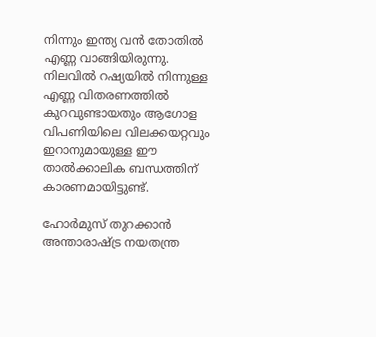നിന്നും ഇന്ത്യ വൻ തോതിൽ എണ്ണ വാങ്ങിയിരുന്നു. നിലവിൽ റഷ്യയിൽ നിന്നുള്ള എണ്ണ വിതരണത്തിൽ കുറവുണ്ടായതും ആഗോള വിപണിയിലെ വിലക്കയറ്റവും ഇറാനുമായുള്ള ഈ താൽക്കാലിക ബന്ധത്തിന് കാരണമായിട്ടുണ്ട്.

ഹോർമുസ് തുറക്കാൻ അന്താരാഷ്ട്ര നയതന്ത്ര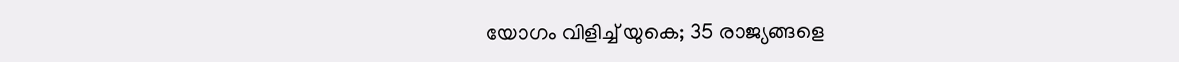യോഗം വിളിച്ച് യുകെ; 35 രാജ്യങ്ങളെ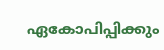ഏകോപിപ്പിക്കും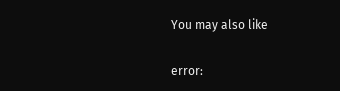You may also like

error: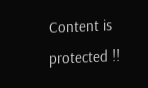Content is protected !!